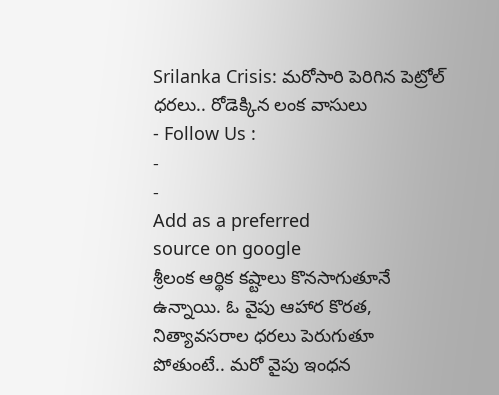Srilanka Crisis: మరోసారి పెరిగిన పెట్రోల్ ధరలు.. రోడెక్కిన లంక వాసులు
- Follow Us :
-
-
Add as a preferred
source on google
శ్రీలంక ఆర్థిక కష్టాలు కొనసాగుతూనే ఉన్నాయి. ఓ వైపు ఆహార కొరత, నిత్యావసరాల ధరలు పెరుగుతూ పోతుంటే.. మరో వైపు ఇంధన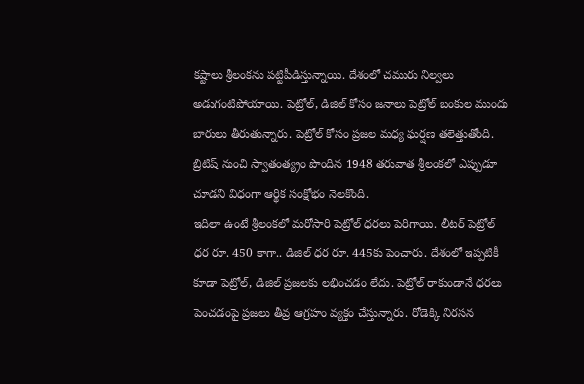కష్టాలు శ్రీలంకను పట్టిపీడిస్తున్నాయి. దేశంలో చమురు నిల్వలు అడుగంటిపోయాయి. పెట్రోల్, డిజిల్ కోసం జనాలు పెట్రోల్ బంకుల ముందు బారులు తీరుతున్నారు. పెట్రోల్ కోసం ప్రజల మధ్య ఘర్షణ తలెత్తుతోంది. బ్రిటిష్ నుంచి స్వాతంత్య్రం పొందిన 1948 తరువాత శ్రీలంకలో ఎప్పుడూ చూడని విధంగా ఆర్థిక సంక్షోభం నెలకొంది.
ఇదిలా ఉంటే శ్రీలంకలో మరోసారి పెట్రోల్ ధరలు పెరిగాయి. లీటర్ పెట్రోల్ ధర రూ. 450 కాగా.. డిజిల్ ధర రూ. 445కు పెంచారు. దేశంలో ఇప్పటికీ కూడా పెట్రోల్, డిజిల్ ప్రజలకు లభించడం లేదు. పెట్రోల్ రాకుండానే ధరలు పెంచడంపై ప్రజలు తీవ్ర ఆగ్రహం వ్యక్తం చేస్తున్నారు. రోడెక్కి నిరసన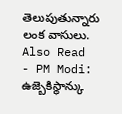తెలుపుతున్నారు లంక వాసులు.
Also Read
- PM Modi: ఉజ్బెకిస్థాన్కు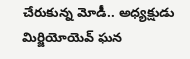చేరుకున్న మోడీ.. అధ్యక్షుడు మిర్జియోయెవ్ ఘన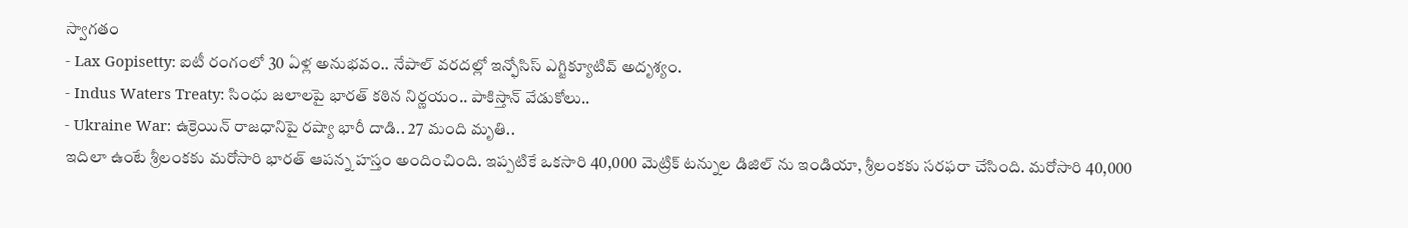స్వాగతం
- Lax Gopisetty: ఐటీ రంగంలో 30 ఏళ్ల అనుభవం.. నేపాల్ వరదల్లో ఇన్ఫోసిస్ ఎగ్జిక్యూటివ్ అదృశ్యం.
- Indus Waters Treaty: సింధు జలాలపై భారత్ కఠిన నిర్ణయం.. పాకిస్తాన్ వేడుకోలు..
- Ukraine War: ఉక్రెయిన్ రాజధానిపై రష్యా భారీ దాడి.. 27 మంది మృతి..
ఇదిలా ఉంటే శ్రీలంకకు మరోసారి భారత్ ఆపన్న హస్తం అందించింది. ఇప్పటికే ఒకసారి 40,000 మెట్రిక్ టన్నుల డిజిల్ ను ఇండియా, శ్రీలంకకు సరఫరా చేసింది. మరోసారి 40,000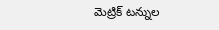మెట్రిక్ టన్నుల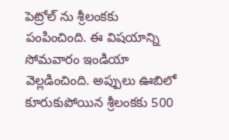పెట్రోల్ ను శ్రీలంకకు పంపించింది. ఈ విషయాన్ని సోమవారం ఇండియా వెల్లడించింది. అప్పులు ఊబిలో కూరుకుపోయిన శ్రీలంకకు 500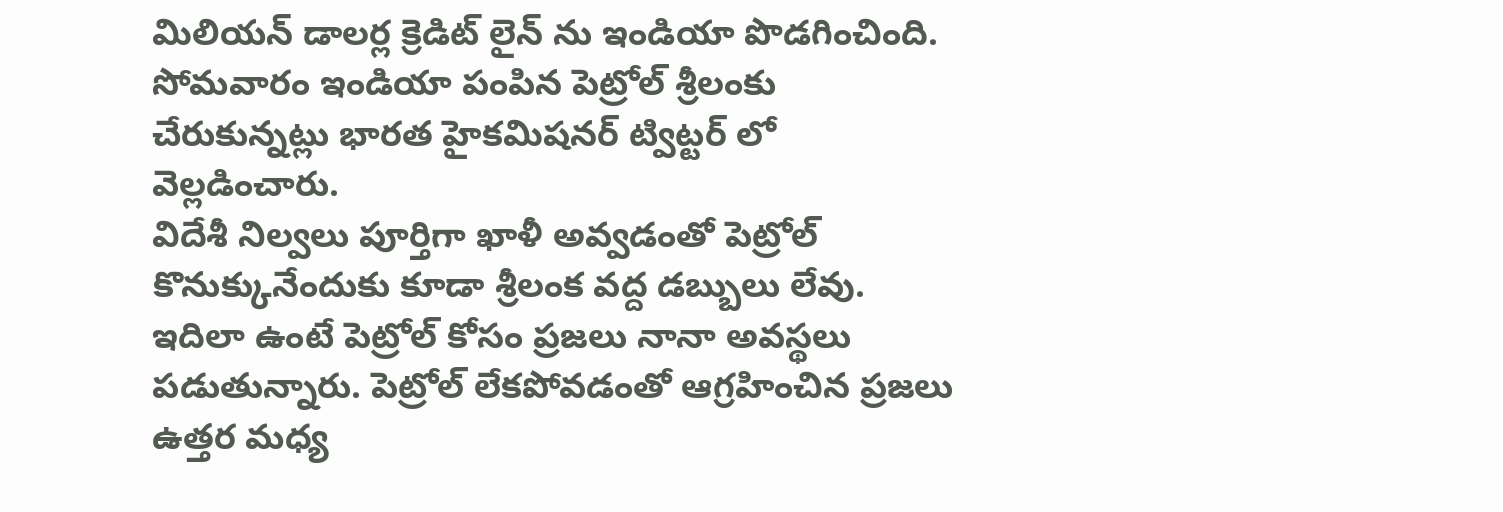మిలియన్ డాలర్ల క్రెడిట్ లైన్ ను ఇండియా పొడగించింది. సోమవారం ఇండియా పంపిన పెట్రోల్ శ్రీలంకు చేరుకున్నట్లు భారత హైకమిషనర్ ట్విట్టర్ లో వెల్లడించారు.
విదేశీ నిల్వలు పూర్తిగా ఖాళీ అవ్వడంతో పెట్రోల్ కొనుక్కునేందుకు కూడా శ్రీలంక వద్ద డబ్బులు లేవు. ఇదిలా ఉంటే పెట్రోల్ కోసం ప్రజలు నానా అవస్థలు పడుతున్నారు. పెట్రోల్ లేకపోవడంతో ఆగ్రహించిన ప్రజలు ఉత్తర మధ్య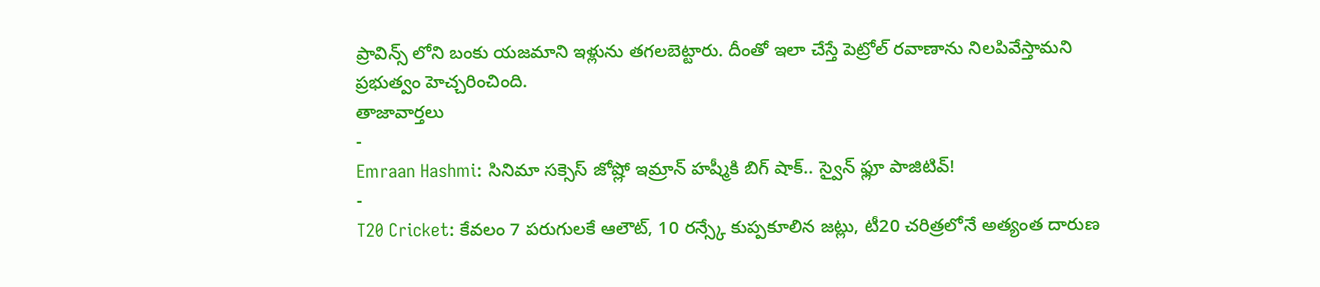ప్రావిన్స్ లోని బంకు యజమాని ఇళ్లును తగలబెట్టారు. దీంతో ఇలా చేస్తే పెట్రోల్ రవాణాను నిలపివేస్తామని ప్రభుత్వం హెచ్చరించింది.
తాజావార్తలు
-
Emraan Hashmi: సినిమా సక్సెస్ జోష్లో ఇమ్రాన్ హష్మీకి బిగ్ షాక్.. స్వైన్ ఫ్లూ పాజిటివ్!
-
T20 Cricket: కేవలం 7 పరుగులకే ఆలౌట్, 10 రన్స్కే కుప్పకూలిన జట్లు, టీ20 చరిత్రలోనే అత్యంత దారుణ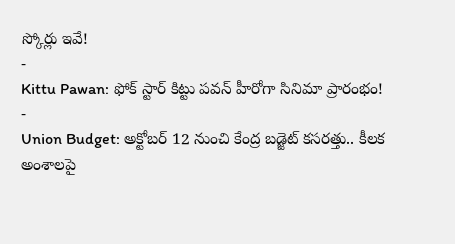స్కోర్లు ఇవే!
-
Kittu Pawan: ఫోక్ స్టార్ కిట్టు పవన్ హీరోగా సినిమా ప్రారంభం!
-
Union Budget: అక్టోబర్ 12 నుంచి కేంద్ర బడ్జెట్ కసరత్తు.. కీలక అంశాలపై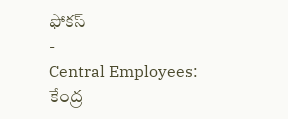ఫోకస్
-
Central Employees: కేంద్ర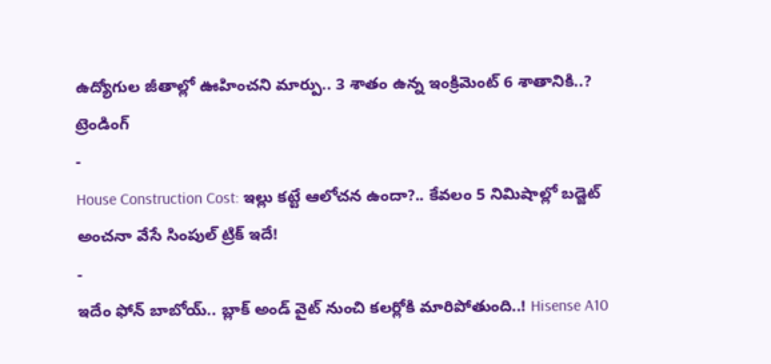ఉద్యోగుల జీతాల్లో ఊహించని మార్పు.. 3 శాతం ఉన్న ఇంక్రిమెంట్ 6 శాతానికి..?
ట్రెండింగ్
-
House Construction Cost: ఇల్లు కట్టే ఆలోచన ఉందా?.. కేవలం 5 నిమిషాల్లో బడ్జెట్ అంచనా వేసే సింపుల్ ట్రిక్ ఇదే!
-
ఇదేం ఫోన్ బాబోయ్.. బ్లాక్ అండ్ వైట్ నుంచి కలర్లోకి మారిపోతుంది..! Hisense A10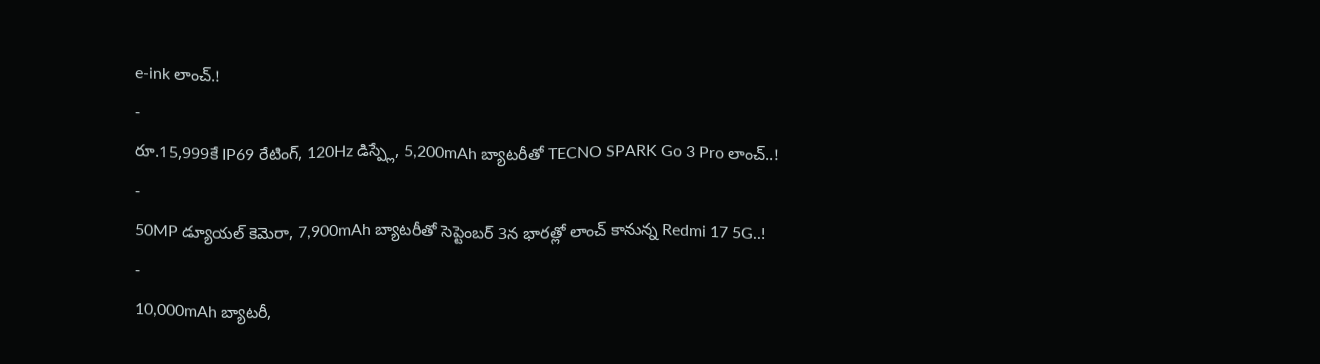e-ink లాంచ్.!
-
రూ.15,999కే IP69 రేటింగ్, 120Hz డిస్ప్లే, 5,200mAh బ్యాటరీతో TECNO SPARK Go 3 Pro లాంచ్..!
-
50MP డ్యూయల్ కెమెరా, 7,900mAh బ్యాటరీతో సెప్టెంబర్ 3న భారత్లో లాంచ్ కానున్న Redmi 17 5G..!
-
10,000mAh బ్యాటరీ,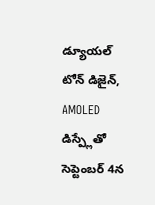డ్యూయల్ టోన్ డిజైన్, AMOLED డిస్ప్లేతో సెప్టెంబర్ 4న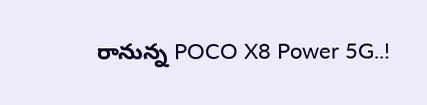రానున్న POCO X8 Power 5G..!